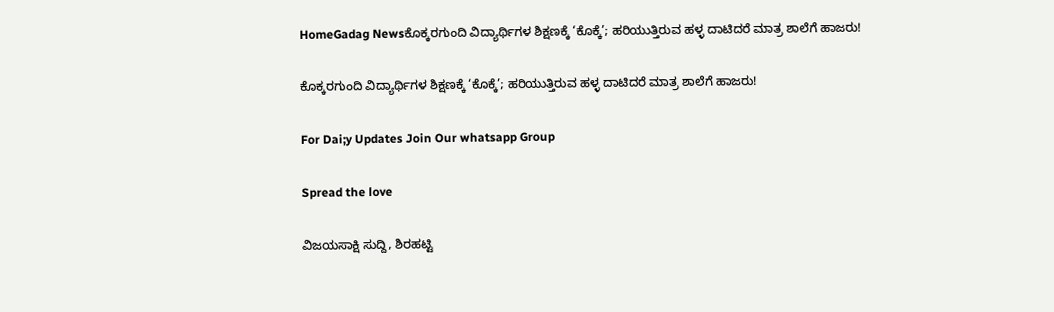HomeGadag Newsಕೊಕ್ಕರಗುಂದಿ ವಿದ್ಯಾರ್ಥಿಗಳ ಶಿಕ್ಷಣಕ್ಕೆ ‘ಕೊಕ್ಕೆ’; ಹರಿಯುತ್ತಿರುವ ಹಳ್ಳ ದಾಟಿದರೆ ಮಾತ್ರ ಶಾಲೆಗೆ ಹಾಜರು!

ಕೊಕ್ಕರಗುಂದಿ ವಿದ್ಯಾರ್ಥಿಗಳ ಶಿಕ್ಷಣಕ್ಕೆ ‘ಕೊಕ್ಕೆ’; ಹರಿಯುತ್ತಿರುವ ಹಳ್ಳ ದಾಟಿದರೆ ಮಾತ್ರ ಶಾಲೆಗೆ ಹಾಜರು!

For Dai;y Updates Join Our whatsapp Group

Spread the love

ವಿಜಯಸಾಕ್ಷಿ ಸುದ್ದಿ, ಶಿರಹಟ್ಟಿ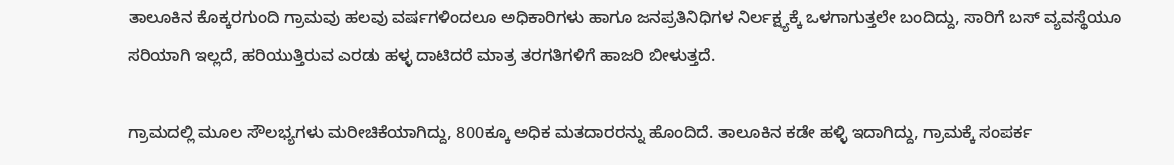ತಾಲೂಕಿನ ಕೊಕ್ಕರಗುಂದಿ ಗ್ರಾಮವು ಹಲವು ವರ್ಷಗಳಿಂದಲೂ ಅಧಿಕಾರಿಗಳು ಹಾಗೂ ಜನಪ್ರತಿನಿಧಿಗಳ ನಿರ್ಲಕ್ಷ್ಯಕ್ಕೆ ಒಳಗಾಗುತ್ತಲೇ ಬಂದಿದ್ದು, ಸಾರಿಗೆ ಬಸ್ ವ್ಯವಸ್ಥೆಯೂ ಸರಿಯಾಗಿ ಇಲ್ಲದೆ, ಹರಿಯುತ್ತಿರುವ ಎರಡು ಹಳ್ಳ ದಾಟಿದರೆ ಮಾತ್ರ ತರಗತಿಗಳಿಗೆ ಹಾಜರಿ ಬೀಳುತ್ತದೆ.

ಗ್ರಾಮದಲ್ಲಿ ಮೂಲ ಸೌಲಭ್ಯಗಳು ಮರೀಚಿಕೆಯಾಗಿದ್ದು, 800ಕ್ಕೂ ಅಧಿಕ ಮತದಾರರನ್ನು ಹೊಂದಿದೆ. ತಾಲೂಕಿನ ಕಡೇ ಹಳ್ಳಿ ಇದಾಗಿದ್ದು, ಗ್ರಾಮಕ್ಕೆ ಸಂಪರ್ಕ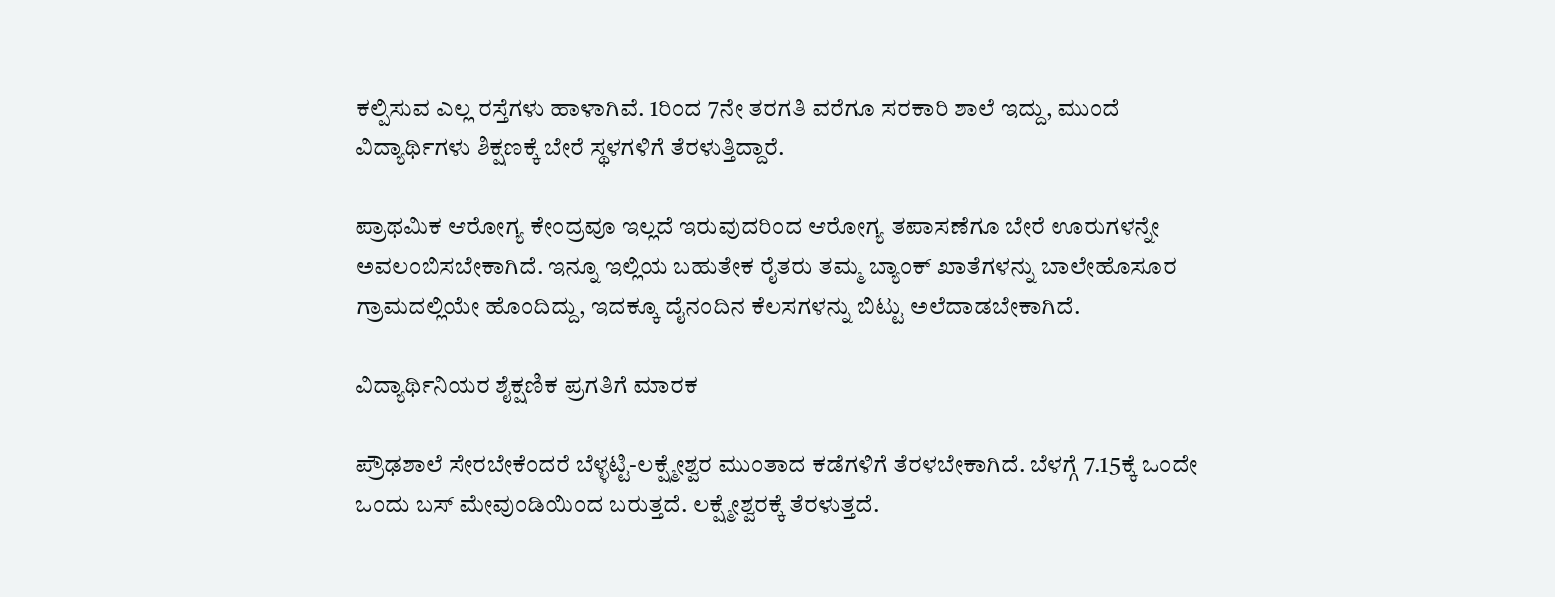ಕಲ್ಪಿಸುವ ಎಲ್ಲ ರಸ್ತೆಗಳು ಹಾಳಾಗಿವೆ. 1ರಿಂದ 7ನೇ ತರಗತಿ ವರೆಗೂ ಸರಕಾರಿ ಶಾಲೆ ಇದ್ದು, ಮುಂದೆ ವಿದ್ಯಾರ್ಥಿಗಳು ಶಿಕ್ಷಣಕ್ಕೆ ಬೇರೆ ಸ್ಥಳಗಳಿಗೆ ತೆರಳುತ್ತಿದ್ದಾರೆ.

ಪ್ರಾಥಮಿಕ ಆರೋಗ್ಯ ಕೇಂದ್ರವೂ ಇಲ್ಲದೆ ಇರುವುದರಿಂದ ಆರೋಗ್ಯ ತಪಾಸಣೆಗೂ ಬೇರೆ ಊರುಗಳನ್ನೇ ಅವಲಂಬಿಸಬೇಕಾಗಿದೆ. ಇನ್ನೂ ಇಲ್ಲಿಯ ಬಹುತೇಕ ರೈತರು ತಮ್ಮ ಬ್ಯಾಂಕ್ ಖಾತೆಗಳನ್ನು ಬಾಲೇಹೊಸೂರ ಗ್ರಾಮದಲ್ಲಿಯೇ ಹೊಂದಿದ್ದು, ಇದಕ್ಕೂ ದೈನಂದಿನ ಕೆಲಸಗಳನ್ನು ಬಿಟ್ಟು ಅಲೆದಾಡಬೇಕಾಗಿದೆ.

ವಿದ್ಯಾರ್ಥಿನಿಯರ ಶೈಕ್ಷಣಿಕ ಪ್ರಗತಿಗೆ ಮಾರಕ

ಪ್ರೌಢಶಾಲೆ ಸೇರಬೇಕೆಂದರೆ ಬೆಳ್ಳಟ್ಟಿ-ಲಕ್ಷ್ಮೇಶ್ವರ ಮುಂತಾದ ಕಡೆಗಳಿಗೆ ತೆರಳಬೇಕಾಗಿದೆ. ಬೆಳಗ್ಗೆ 7.15ಕ್ಕೆ ಒಂದೇ ಒಂದು ಬಸ್ ಮೇವುಂಡಿಯಿಂದ ಬರುತ್ತದೆ. ಲಕ್ಷ್ಮೇಶ್ವರಕ್ಕೆ ತೆರಳುತ್ತದೆ.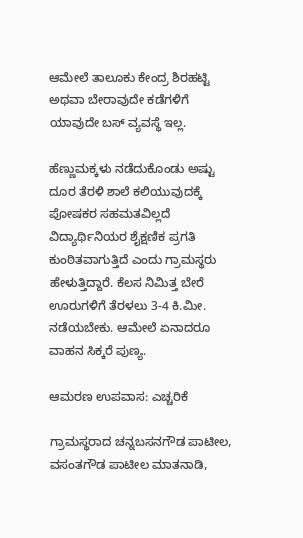ಆಮೇಲೆ ತಾಲೂಕು ಕೇಂದ್ರ ಶಿರಹಟ್ಟಿ ಅಥವಾ ಬೇರಾವುದೇ ಕಡೆಗಳಿಗೆ ಯಾವುದೇ ಬಸ್ ವ್ಯವಸ್ಥೆ ಇಲ್ಲ.

ಹೆಣ್ಣುಮಕ್ಕಳು ನಡೆದುಕೊಂಡು ಅಷ್ಟು ದೂರ ತೆರಳಿ ಶಾಲೆ ಕಲಿಯುವುದಕ್ಕೆ ಪೋಷಕರ ಸಹಮತವಿಲ್ಲದೆ ವಿದ್ಯಾರ್ಥಿನಿಯರ ಶೈಕ್ಷಣಿಕ ಪ್ರಗತಿ ಕುಂಠಿತವಾಗುತ್ತಿದೆ ಎಂದು ಗ್ರಾಮಸ್ಥರು ಹೇಳುತ್ತಿದ್ದಾರೆ. ಕೆಲಸ ನಿಮಿತ್ತ ಬೇರೆ ಊರುಗಳಿಗೆ ತೆರಳಲು 3-4 ಕಿ.ಮೀ. ನಡೆಯಬೇಕು. ಆಮೇಲೆ ಏನಾದರೂ ವಾಹನ ಸಿಕ್ಕರೆ ಪುಣ್ಯ.

ಆಮರಣ ಉಪವಾಸ: ಎಚ್ಚರಿಕೆ

ಗ್ರಾಮಸ್ಥರಾದ ಚನ್ನಬಸನಗೌಡ ಪಾಟೀಲ, ವಸಂತಗೌಡ ಪಾಟೀಲ ಮಾತನಾಡಿ,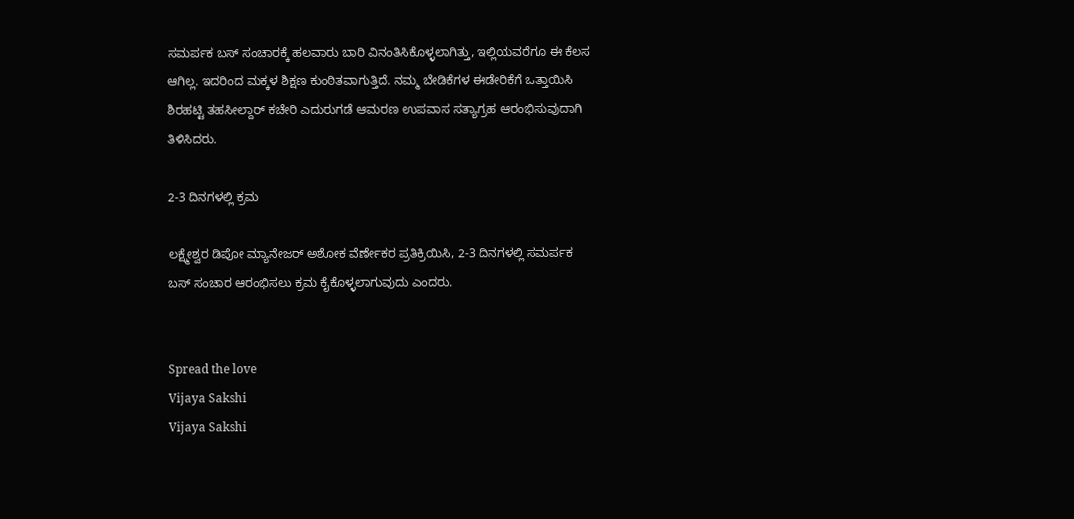ಸಮರ್ಪಕ ಬಸ್ ಸಂಚಾರಕ್ಕೆ ಹಲವಾರು ಬಾರಿ ವಿನಂತಿಸಿಕೊಳ್ಳಲಾಗಿತ್ತು, ಇಲ್ಲಿಯವರೆಗೂ ಈ ಕೆಲಸ ಆಗಿಲ್ಲ. ಇದರಿಂದ ಮಕ್ಕಳ ಶಿಕ್ಷಣ ಕುಂಠಿತವಾಗುತ್ತಿದೆ. ನಮ್ಮ ಬೇಡಿಕೆಗಳ ಈಡೇರಿಕೆಗೆ ಒತ್ತಾಯಿಸಿ ಶಿರಹಟ್ಟಿ ತಹಸೀಲ್ದಾರ್ ಕಚೇರಿ ಎದುರುಗಡೆ ಆಮರಣ ಉಪವಾಸ ಸತ್ಯಾಗ್ರಹ ಆರಂಭಿಸುವುದಾಗಿ ತಿಳಿಸಿದರು.

2-3 ದಿನಗಳಲ್ಲಿ ಕ್ರಮ

ಲಕ್ಷ್ಮೇಶ್ವರ ಡಿಪೋ ಮ್ಯಾನೇಜರ್ ಅಶೋಕ ವೆರ್ಣೇಕರ ಪ್ರತಿಕ್ರಿಯಿಸಿ, 2-3 ದಿನಗಳಲ್ಲಿ ಸಮರ್ಪಕ ಬಸ್ ಸಂಚಾರ ಆರಂಭಿಸಲು ಕ್ರಮ ಕೈಕೊಳ್ಳಲಾಗುವುದು ಎಂದರು.


Spread the love
Vijaya Sakshi
Vijaya Sakshi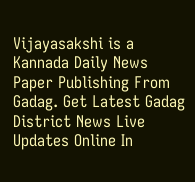Vijayasakshi is a Kannada Daily News Paper Publishing From Gadag. Get Latest Gadag District News Live Updates Online In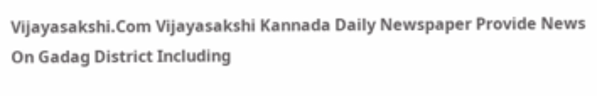Vijayasakshi.Com Vijayasakshi Kannada Daily Newspaper Provide News On Gadag District Including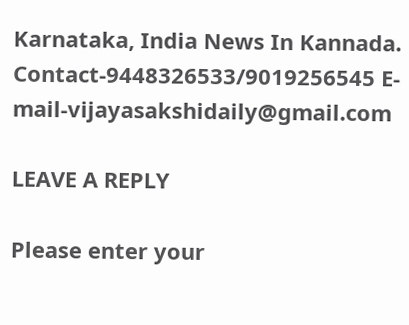Karnataka, India News In Kannada. Contact-9448326533/9019256545 E-mail-vijayasakshidaily@gmail.com

LEAVE A REPLY

Please enter your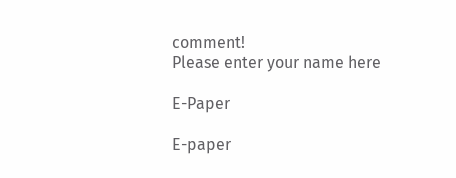comment!
Please enter your name here

E-Paper

E-paper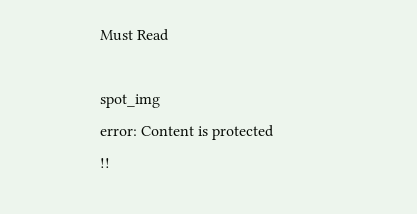Must Read

spot_img
error: Content is protected !!